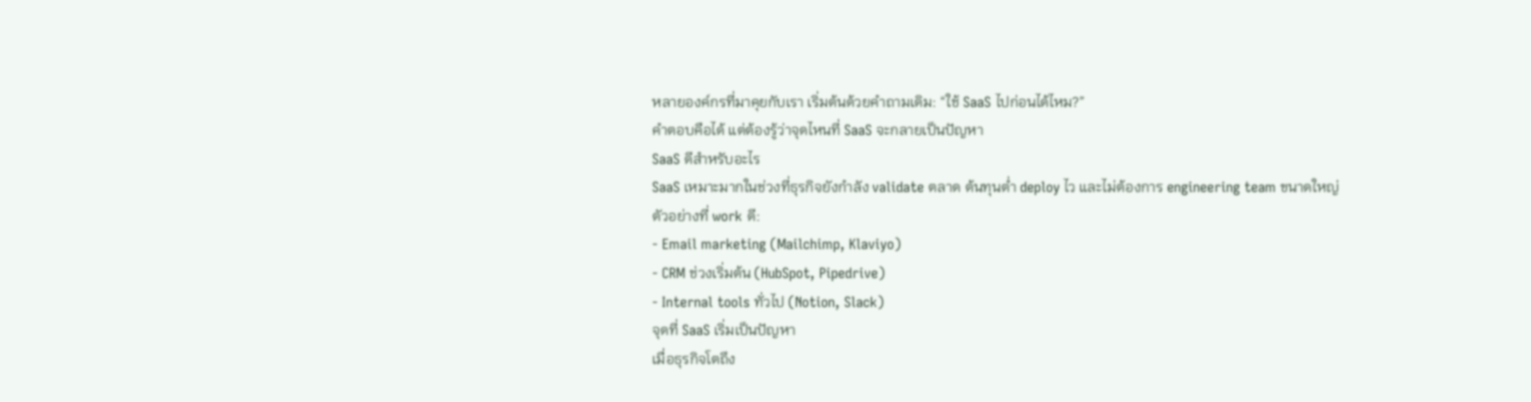หลายองค์กรที่มาคุยกับเรา เริ่มต้นด้วยคำถามเดิม: “ใช้ SaaS ไปก่อนได้ไหม?”
คำตอบคือได้ แต่ต้องรู้ว่าจุดไหนที่ SaaS จะกลายเป็นปัญหา
SaaS ดีสำหรับอะไร
SaaS เหมาะมากในช่วงที่ธุรกิจยังกำลัง validate ตลาด ต้นทุนต่ำ deploy ไว และไม่ต้องการ engineering team ขนาดใหญ่
ตัวอย่างที่ work ดี:
- Email marketing (Mailchimp, Klaviyo)
- CRM ช่วงเริ่มต้น (HubSpot, Pipedrive)
- Internal tools ทั่วไป (Notion, Slack)
จุดที่ SaaS เริ่มเป็นปัญหา
เมื่อธุรกิจโตถึง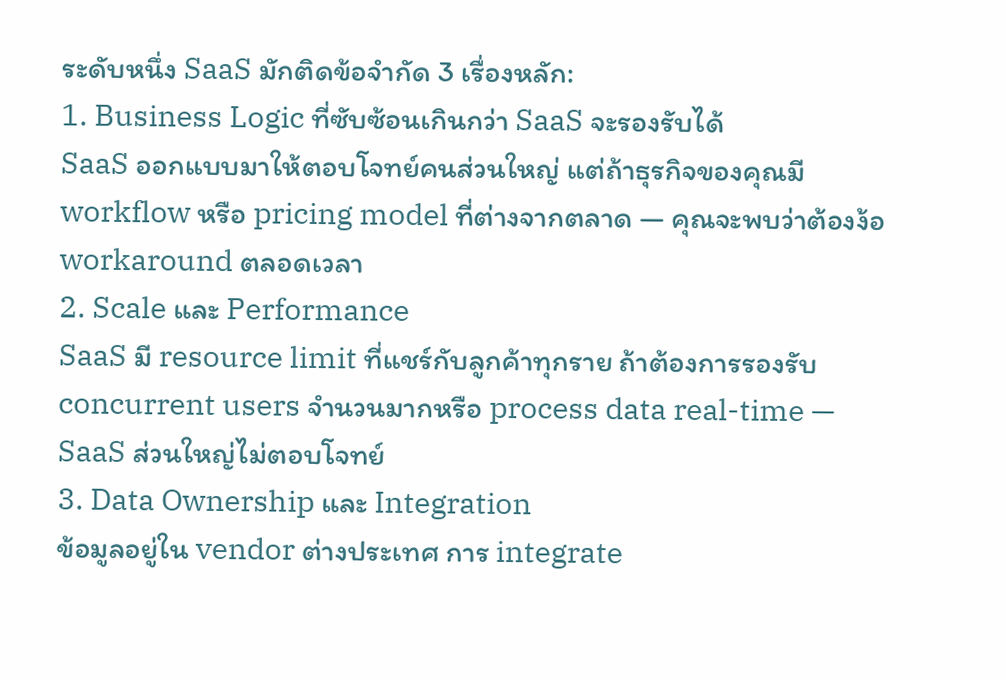ระดับหนึ่ง SaaS มักติดข้อจำกัด 3 เรื่องหลัก:
1. Business Logic ที่ซับซ้อนเกินกว่า SaaS จะรองรับได้
SaaS ออกแบบมาให้ตอบโจทย์คนส่วนใหญ่ แต่ถ้าธุรกิจของคุณมี workflow หรือ pricing model ที่ต่างจากตลาด — คุณจะพบว่าต้องง้อ workaround ตลอดเวลา
2. Scale และ Performance
SaaS มี resource limit ที่แชร์กับลูกค้าทุกราย ถ้าต้องการรองรับ concurrent users จำนวนมากหรือ process data real-time — SaaS ส่วนใหญ่ไม่ตอบโจทย์
3. Data Ownership และ Integration
ข้อมูลอยู่ใน vendor ต่างประเทศ การ integrate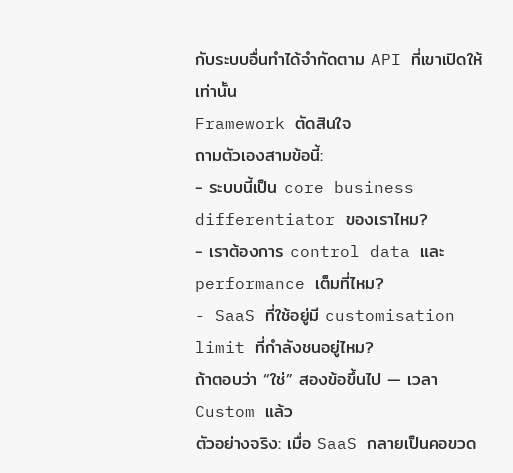กับระบบอื่นทำได้จำกัดตาม API ที่เขาเปิดให้เท่านั้น
Framework ตัดสินใจ
ถามตัวเองสามข้อนี้:
- ระบบนี้เป็น core business differentiator ของเราไหม?
- เราต้องการ control data และ performance เต็มที่ไหม?
- SaaS ที่ใช้อยู่มี customisation limit ที่กำลังชนอยู่ไหม?
ถ้าตอบว่า “ใช่” สองข้อขึ้นไป — เวลา Custom แล้ว
ตัวอย่างจริง: เมื่อ SaaS กลายเป็นคอขวด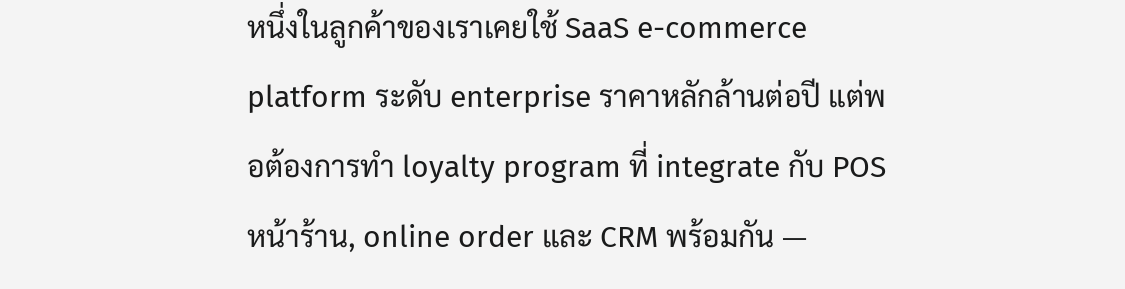หนึ่งในลูกค้าของเราเคยใช้ SaaS e-commerce platform ระดับ enterprise ราคาหลักล้านต่อปี แต่พอต้องการทำ loyalty program ที่ integrate กับ POS หน้าร้าน, online order และ CRM พร้อมกัน —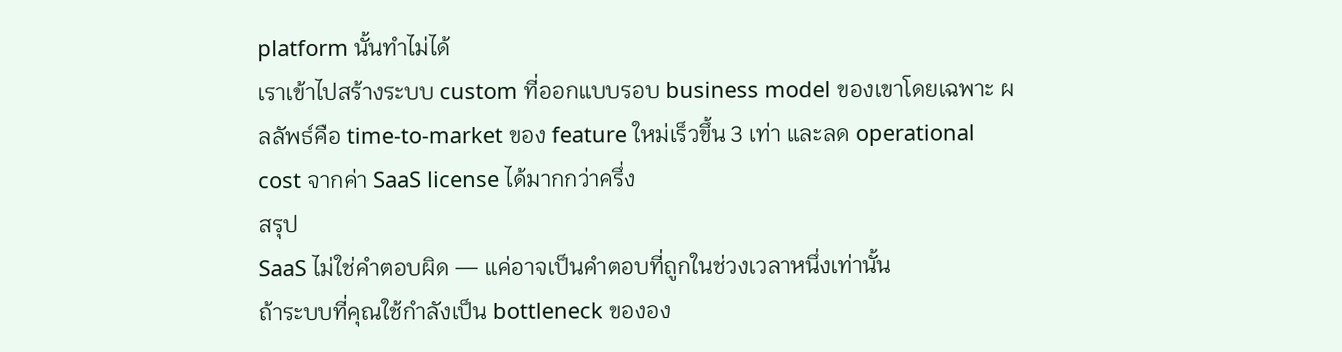platform นั้นทำไม่ได้
เราเข้าไปสร้างระบบ custom ที่ออกแบบรอบ business model ของเขาโดยเฉพาะ ผลลัพธ์คือ time-to-market ของ feature ใหม่เร็วขึ้น 3 เท่า และลด operational cost จากค่า SaaS license ได้มากกว่าครึ่ง
สรุป
SaaS ไม่ใช่คำตอบผิด — แค่อาจเป็นคำตอบที่ถูกในช่วงเวลาหนึ่งเท่านั้น
ถ้าระบบที่คุณใช้กำลังเป็น bottleneck ขององ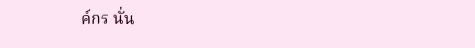ค์กร นั่น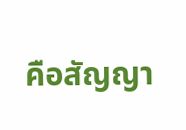คือสัญญา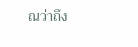ณว่าถึง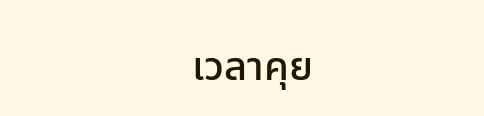เวลาคุย